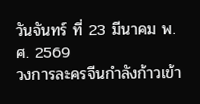วันจันทร์ ที่ 23 มีนาคม พ.ศ. 2569
วงการละครจีนกำลังก้าวเข้า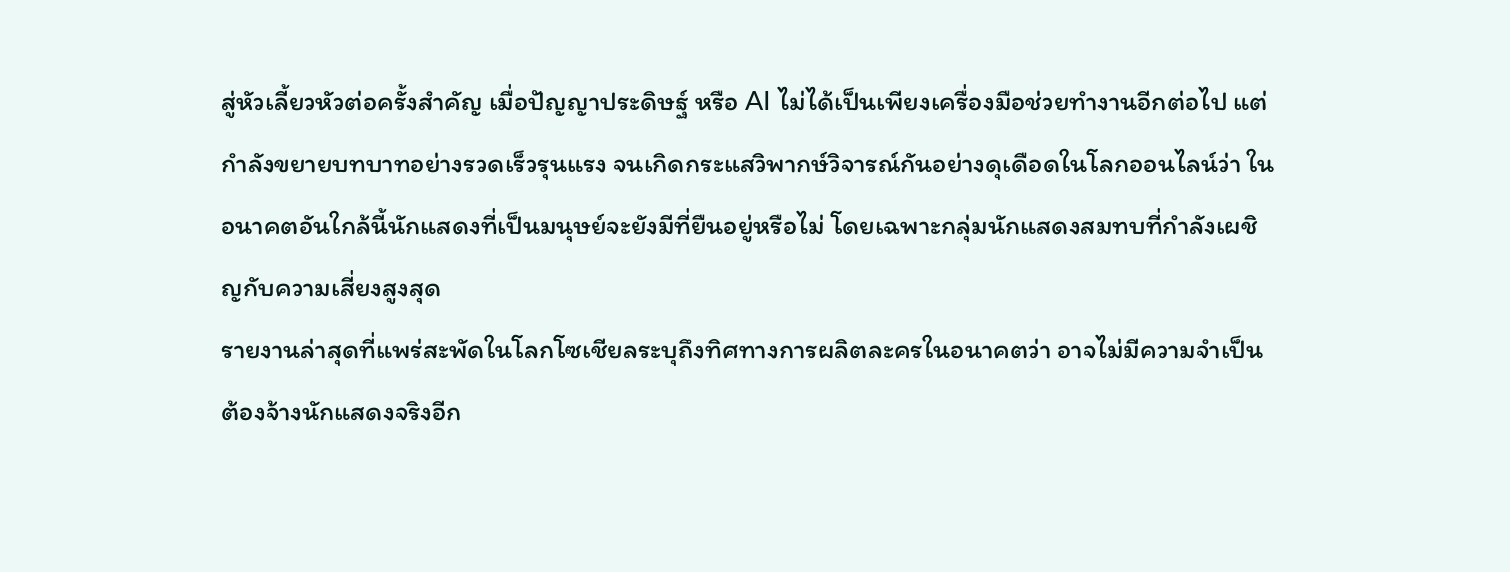สู่หัวเลี้ยวหัวต่อครั้งสำคัญ เมื่อปัญญาประดิษฐ์ หรือ AI ไม่ได้เป็นเพียงเครื่องมือช่วยทำงานอีกต่อไป แต่กำลังขยายบทบาทอย่างรวดเร็วรุนแรง จนเกิดกระแสวิพากษ์วิจารณ์กันอย่างดุเดือดในโลกออนไลน์ว่า ในอนาคตอันใกล้นี้นักแสดงที่เป็นมนุษย์จะยังมีที่ยืนอยู่หรือไม่ โดยเฉพาะกลุ่มนักแสดงสมทบที่กำลังเผชิญกับความเสี่ยงสูงสุด
รายงานล่าสุดที่แพร่สะพัดในโลกโซเชียลระบุถึงทิศทางการผลิตละครในอนาคตว่า อาจไม่มีความจำเป็นต้องจ้างนักแสดงจริงอีก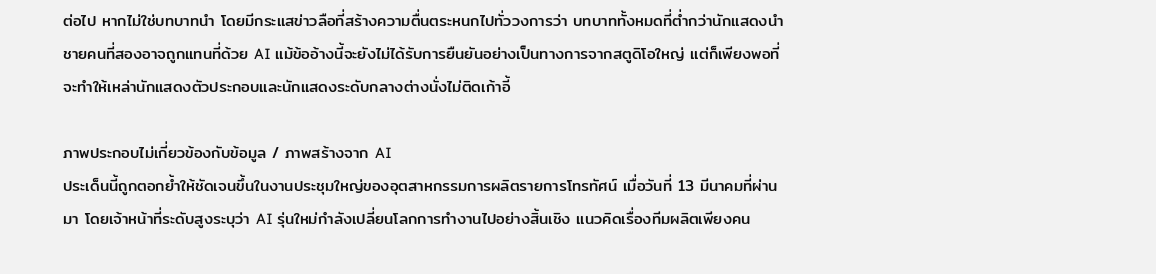ต่อไป หากไม่ใช่บทบาทนำ โดยมีกระแสข่าวลือที่สร้างความตื่นตระหนกไปทั่ววงการว่า บทบาททั้งหมดที่ต่ำกว่านักแสดงนำชายคนที่สองอาจถูกแทนที่ด้วย AI แม้ข้ออ้างนี้จะยังไม่ได้รับการยืนยันอย่างเป็นทางการจากสตูดิโอใหญ่ แต่ก็เพียงพอที่จะทำให้เหล่านักแสดงตัวประกอบและนักแสดงระดับกลางต่างนั่งไม่ติดเก้าอี้

ภาพประกอบไม่เกี่ยวข้องกับข้อมูล / ภาพสร้างจาก AI
ประเด็นนี้ถูกตอกย้ำให้ชัดเจนขึ้นในงานประชุมใหญ่ของอุตสาหกรรมการผลิตรายการโทรทัศน์ เมื่อวันที่ 13 มีนาคมที่ผ่านมา โดยเจ้าหน้าที่ระดับสูงระบุว่า AI รุ่นใหม่กำลังเปลี่ยนโลกการทำงานไปอย่างสิ้นเชิง แนวคิดเรื่องทีมผลิตเพียงคน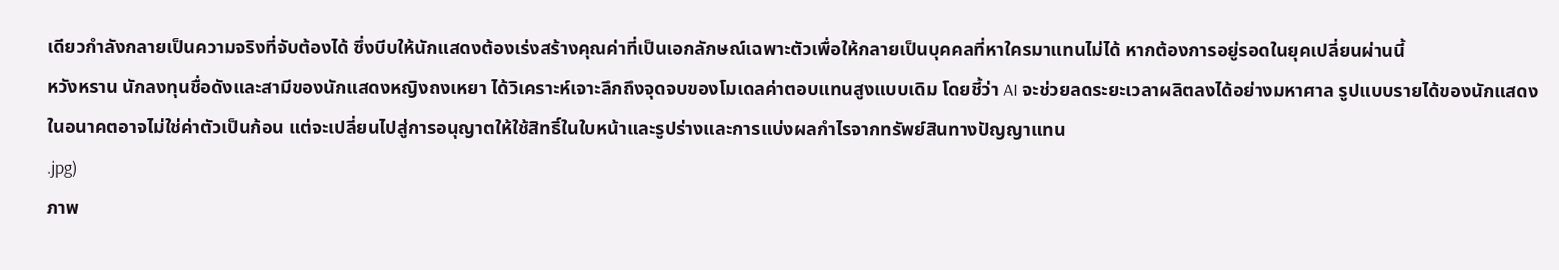เดียวกำลังกลายเป็นความจริงที่จับต้องได้ ซึ่งบีบให้นักแสดงต้องเร่งสร้างคุณค่าที่เป็นเอกลักษณ์เฉพาะตัวเพื่อให้กลายเป็นบุคคลที่หาใครมาแทนไม่ได้ หากต้องการอยู่รอดในยุคเปลี่ยนผ่านนี้
หวังหราน นักลงทุนชื่อดังและสามีของนักแสดงหญิงถงเหยา ได้วิเคราะห์เจาะลึกถึงจุดจบของโมเดลค่าตอบแทนสูงแบบเดิม โดยชี้ว่า AI จะช่วยลดระยะเวลาผลิตลงได้อย่างมหาศาล รูปแบบรายได้ของนักแสดงในอนาคตอาจไม่ใช่ค่าตัวเป็นก้อน แต่จะเปลี่ยนไปสู่การอนุญาตให้ใช้สิทธิ์ในใบหน้าและรูปร่างและการแบ่งผลกำไรจากทรัพย์สินทางปัญญาแทน
.jpg)
ภาพ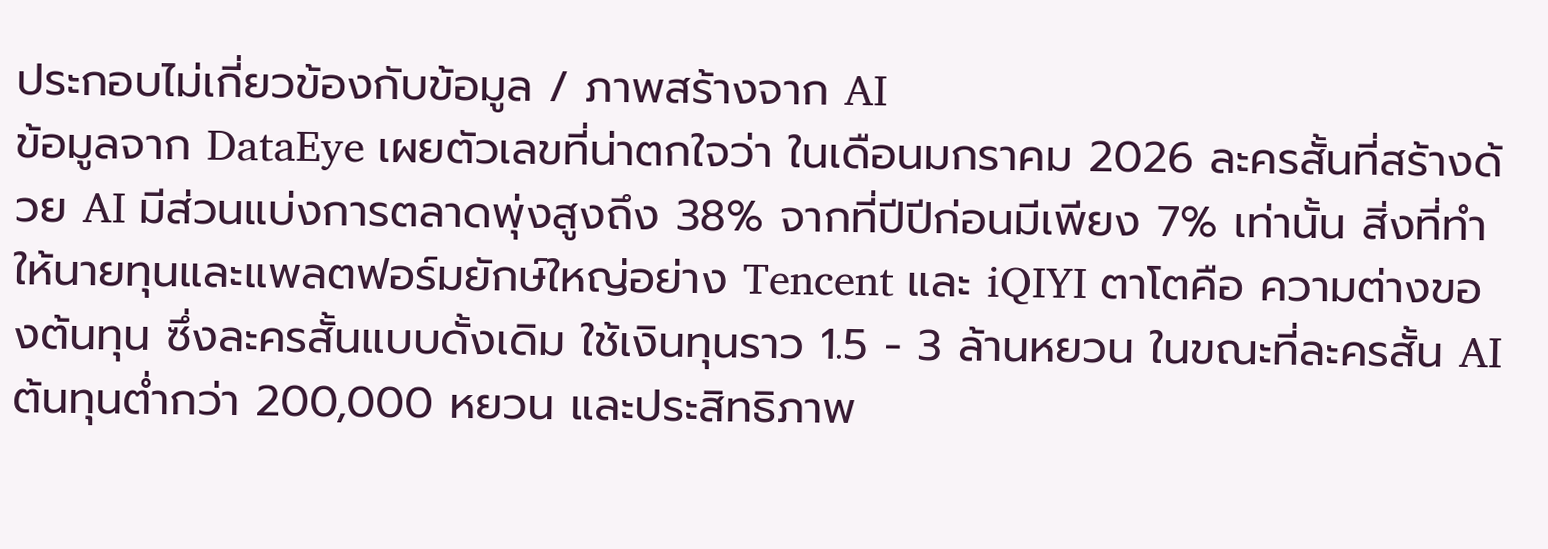ประกอบไม่เกี่ยวข้องกับข้อมูล / ภาพสร้างจาก AI
ข้อมูลจาก DataEye เผยตัวเลขที่น่าตกใจว่า ในเดือนมกราคม 2026 ละครสั้นที่สร้างด้วย AI มีส่วนแบ่งการตลาดพุ่งสูงถึง 38% จากที่ปีปีก่อนมีเพียง 7% เท่านั้น สิ่งที่ทำให้นายทุนและแพลตฟอร์มยักษ์ใหญ่อย่าง Tencent และ iQIYI ตาโตคือ ความต่างของต้นทุน ซึ่งละครสั้นแบบดั้งเดิม ใช้เงินทุนราว 1.5 - 3 ล้านหยวน ในขณะที่ละครสั้น AI ต้นทุนต่ำกว่า 200,000 หยวน และประสิทธิภาพ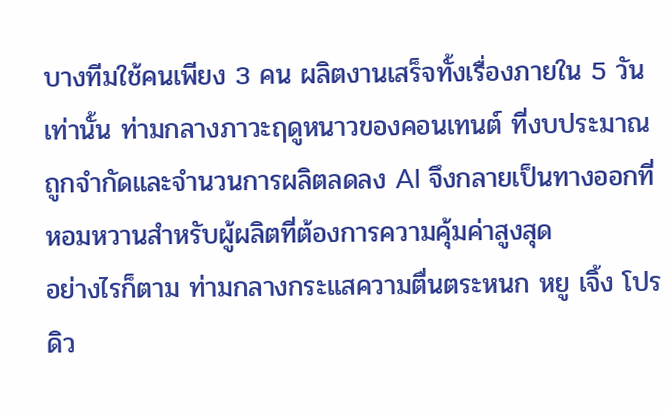บางทีมใช้คนเพียง 3 คน ผลิตงานเสร็จทั้งเรื่องภายใน 5 วันเท่านั้น ท่ามกลางภาวะฤดูหนาวของคอนเทนต์ ที่งบประมาณถูกจำกัดและจำนวนการผลิตลดลง AI จึงกลายเป็นทางออกที่หอมหวานสำหรับผู้ผลิตที่ต้องการความคุ้มค่าสูงสุด
อย่างไรก็ตาม ท่ามกลางกระแสความตื่นตระหนก หยู เจิ้ง โปรดิว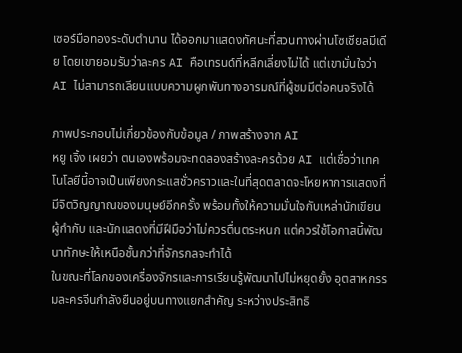เซอร์มือทองระดับตำนาน ได้ออกมาแสดงทัศนะที่สวนทางผ่านโซเชียลมีเดีย โดยเขายอมรับว่าละคร AI คือเทรนด์ที่หลีกเลี่ยงไม่ได้ แต่เขามั่นใจว่า AI ไม่สามารถเลียนแบบความผูกพันทางอารมณ์ที่ผู้ชมมีต่อคนจริงได้

ภาพประกอบไม่เกี่ยวข้องกับข้อมูล / ภาพสร้างจาก AI
หยู เจิ้ง เผยว่า ตนเองพร้อมจะทดลองสร้างละครด้วย AI แต่เชื่อว่าเทคโนโลยีนี้อาจเป็นเพียงกระแสชั่วคราวและในที่สุดตลาดจะโหยหาการแสดงที่มีจิตวิญญาณของมนุษย์อีกครั้ง พร้อมทั้งให้ความมั่นใจกับเหล่านักเขียน ผู้กำกับ และนักแสดงที่มีฝีมือว่าไม่ควรตื่นตระหนก แต่ควรใช้โอกาสนี้พัฒนาทักษะให้เหนือชั้นกว่าที่จักรกลจะทำได้
ในขณะที่โลกของเครื่องจักรและการเรียนรู้พัฒนาไปไม่หยุดยั้ง อุตสาหกรรมละครจีนกำลังยืนอยู่บนทางแยกสำคัญ ระหว่างประสิทธิ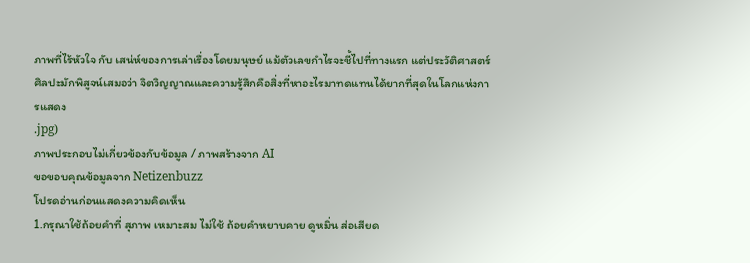ภาพที่ไร้หัวใจ กับ เสน่ห์ของการเล่าเรื่องโดยมนุษย์ แม้ตัวเลขกำไรจะชี้ไปที่ทางแรก แต่ประวัติศาสตร์ศิลปะมักพิสูจน์เสมอว่า จิตวิญญาณและความรู้สึกคือสิ่งที่หาอะไรมาทดแทนได้ยากที่สุดในโลกแห่งการแสดง
.jpg)
ภาพประกอบไม่เกี่ยวข้องกับข้อมูล / ภาพสร้างจาก AI
ขอขอบคุณข้อมูลจาก Netizenbuzz
โปรดอ่านก่อนแสดงความคิดเห็น
1.กรุณาใช้ถ้อยคำที่ สุภาพ เหมาะสม ไม่ใช้ ถ้อยคำหยาบคาย ดูหมิ่น ส่อเสียด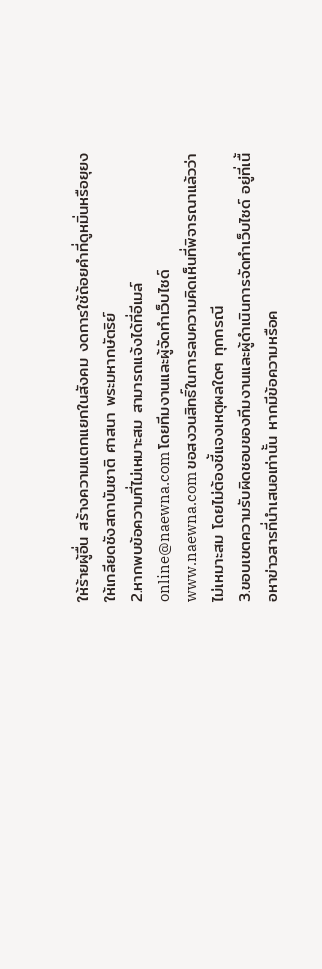ให้ร้ายผู้อื่น สร้างความแตกแยกในสังคม งดการใช้ถ้อยคำที่ดูหมิ่นหรือยุยงให้เกลียดชังสถาบันชาติ ศาสนา พระมหากษัตริย์
2.หากพบข้อความที่ไม่เหมาะสม สามารถแจ้งได้ที่อีเมล์ online@naewna.com โดยทีมงานและผู้จัดทำเว็บไซด์ www.naewna.com ขอสงวนสิทธิ์ในการลบความคิดเห็นที่พิจารณาแล้วว่าไม่เหมาะสม โดยไม่ต้องชี้แจงเหตุผลใดๆ ทุกกรณี
3.ขอบเขตความรับผิดชอบของทีมงานและผู้ดำเนินการจัดทำเว็บไซด์ อยู่ที่เนื้อหาข่าวสารที่นำเสนอเท่านั้น หากมีข้อความหรือค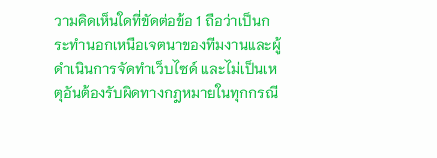วามคิดเห็นใดที่ขัดต่อข้อ 1 ถือว่าเป็นกระทำนอกเหนือเจตนาของทีมงานและผู้ดำเนินการจัดทำเว็บไซด์ และไม่เป็นเหตุอันต้องรับผิดทางกฎหมายในทุกกรณี